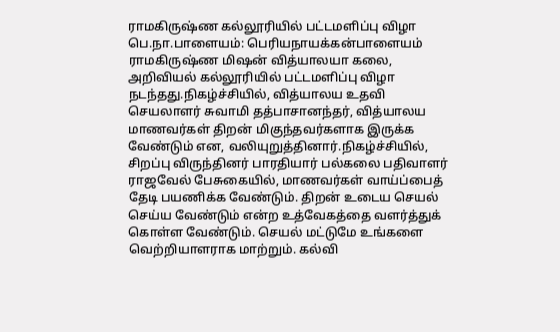ராமகிருஷ்ண கல்லூரியில் பட்டமளிப்பு விழா
பெ.நா.பாளையம்: பெரியநாயக்கன்பாளையம் ராமகிருஷ்ண மிஷன் வித்யாலயா கலை, அறிவியல் கல்லூரியில் பட்டமளிப்பு விழா நடந்தது.நிகழ்ச்சியில், வித்யாலய உதவி செயலாளர் சுவாமி தத்பாசானந்தர், வித்யாலய மாணவர்கள் திறன் மிகுந்தவர்களாக இருக்க வேண்டும் என, வலியுறுத்தினார்.நிகழ்ச்சியில், சிறப்பு விருந்தினர் பாரதியார் பல்கலை பதிவாளர் ராஜவேல் பேசுகையில், மாணவர்கள் வாய்ப்பைத் தேடி பயணிக்க வேண்டும். திறன் உடைய செயல் செய்ய வேண்டும் என்ற உத்வேகத்தை வளர்த்துக் கொள்ள வேண்டும். செயல் மட்டுமே உங்களை வெற்றியாளராக மாற்றும். கல்வி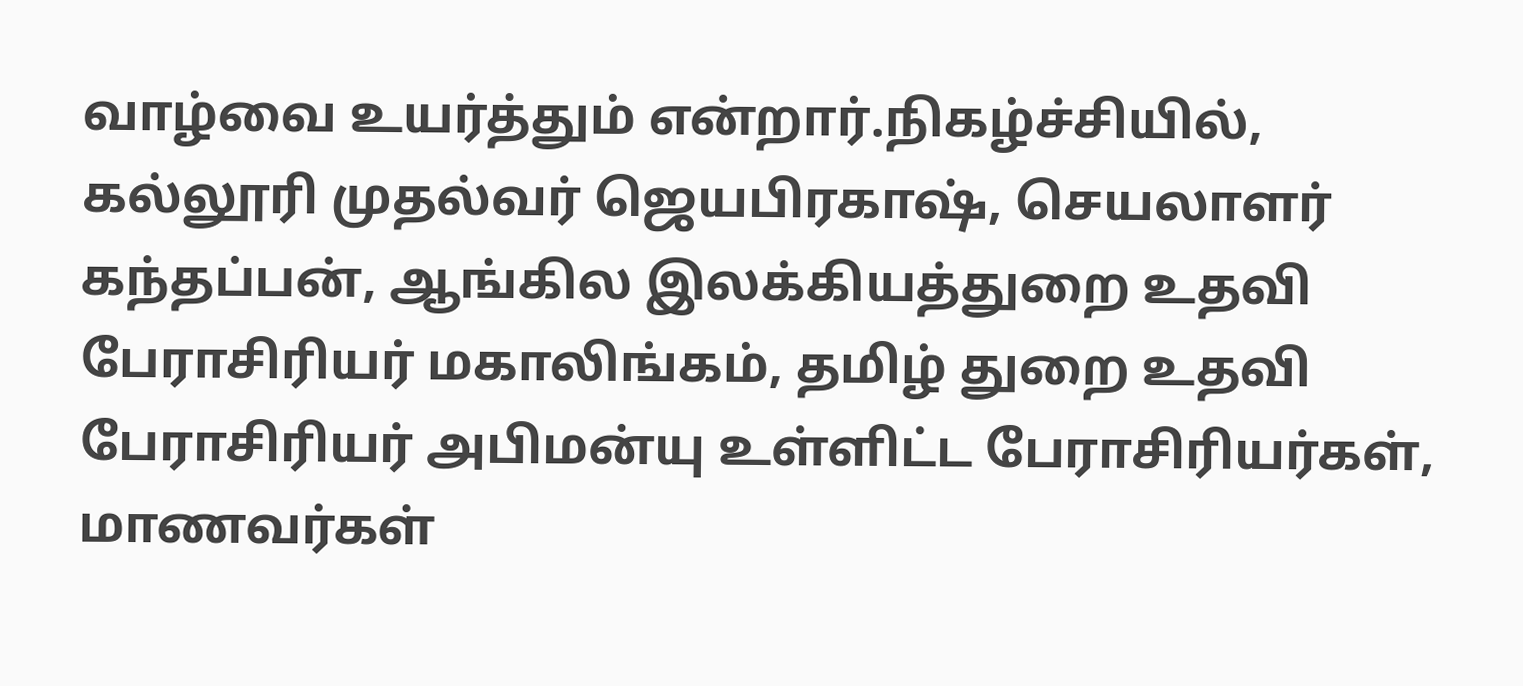வாழ்வை உயர்த்தும் என்றார்.நிகழ்ச்சியில், கல்லூரி முதல்வர் ஜெயபிரகாஷ், செயலாளர் கந்தப்பன், ஆங்கில இலக்கியத்துறை உதவி பேராசிரியர் மகாலிங்கம், தமிழ் துறை உதவி பேராசிரியர் அபிமன்யு உள்ளிட்ட பேராசிரியர்கள், மாணவர்கள்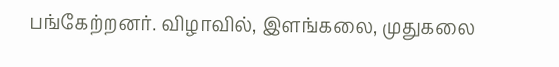பங்கேற்றனர். விழாவில், இளங்கலை, முதுகலை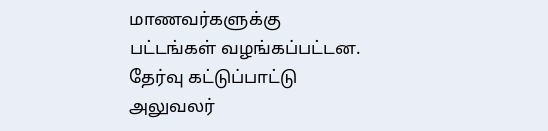மாணவர்களுக்கு பட்டங்கள் வழங்கப்பட்டன. தேர்வு கட்டுப்பாட்டு அலுவலர்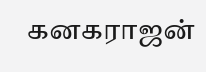கனகராஜன்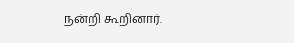நன்றி கூறினார்.